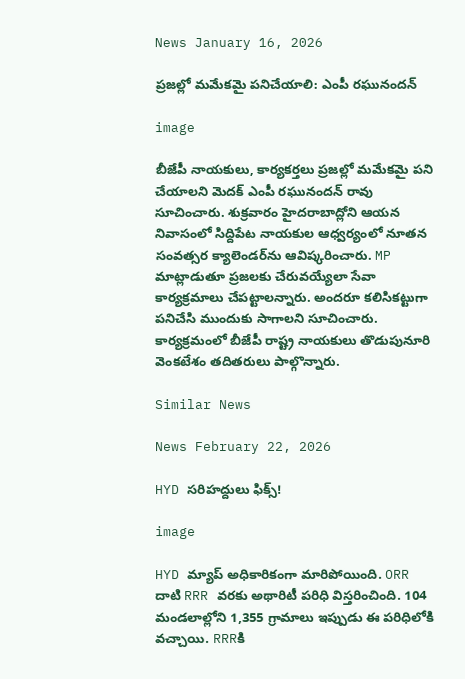News January 16, 2026

ప్రజల్లో మమేకమై పనిచేయాలి: ఎంపీ రఘునందన్

image

బీజేపీ నాయకులు, కార్యకర్తలు ప్రజల్లో మమేకమై పని చేయాలని మెదక్ ఎంపీ రఘునందన్ రావు సూచించారు. శుక్రవారం హైదరాబాద్లోని ఆయన నివాసంలో సిద్దిపేట నాయకుల ఆధ్వర్యంలో నూతన సంవత్సర క్యాలెండర్‌ను ఆవిష్కరించారు. MP మాట్లాడుతూ ప్రజలకు చేరువయ్యేలా సేవా కార్యక్రమాలు చేపట్టాలన్నారు. అందరూ కలిసికట్టుగా పనిచేసి ముందుకు సాగాలని సూచించారు. కార్యక్రమంలో బీజేపీ రాష్ట్ర నాయకులు తొడుపునూరి వెంకటేశం తదితరులు పాల్గొన్నారు.

Similar News

News February 22, 2026

HYD సరిహద్దులు ఫిక్స్!

image

HYD మ్యాప్ అధికారికంగా మారిపోయింది. ORR దాటి RRR వరకు అథారిటీ పరిధి విస్తరించింది. 104 మండలాల్లోని 1,355 గ్రామాలు ఇప్పుడు ఈ పరిధిలోకి వచ్చాయి. RRRకి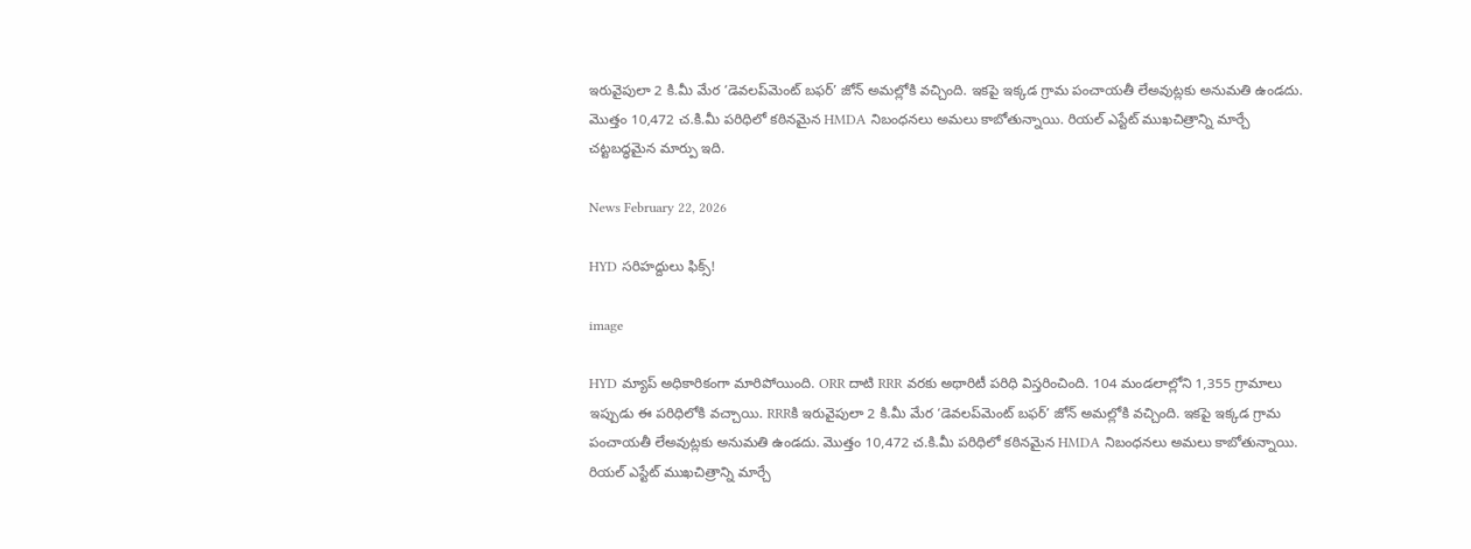ఇరువైపులా 2 కి.మీ మేర ‘డెవలప్‌మెంట్ బఫర్’ జోన్ అమల్లోకి వచ్చింది. ఇకపై ఇక్కడ గ్రామ పంచాయతీ లేఅవుట్లకు అనుమతి ఉండదు. మొత్తం 10,472 చ.కి.మీ పరిధిలో కఠినమైన HMDA నిబంధనలు అమలు కాబోతున్నాయి. రియల్ ఎస్టేట్ ముఖచిత్రాన్ని మార్చే చట్టబద్ధమైన మార్పు ఇది.

News February 22, 2026

HYD సరిహద్దులు ఫిక్స్!

image

HYD మ్యాప్ అధికారికంగా మారిపోయింది. ORR దాటి RRR వరకు అథారిటీ పరిధి విస్తరించింది. 104 మండలాల్లోని 1,355 గ్రామాలు ఇప్పుడు ఈ పరిధిలోకి వచ్చాయి. RRRకి ఇరువైపులా 2 కి.మీ మేర ‘డెవలప్‌మెంట్ బఫర్’ జోన్ అమల్లోకి వచ్చింది. ఇకపై ఇక్కడ గ్రామ పంచాయతీ లేఅవుట్లకు అనుమతి ఉండదు. మొత్తం 10,472 చ.కి.మీ పరిధిలో కఠినమైన HMDA నిబంధనలు అమలు కాబోతున్నాయి. రియల్ ఎస్టేట్ ముఖచిత్రాన్ని మార్చే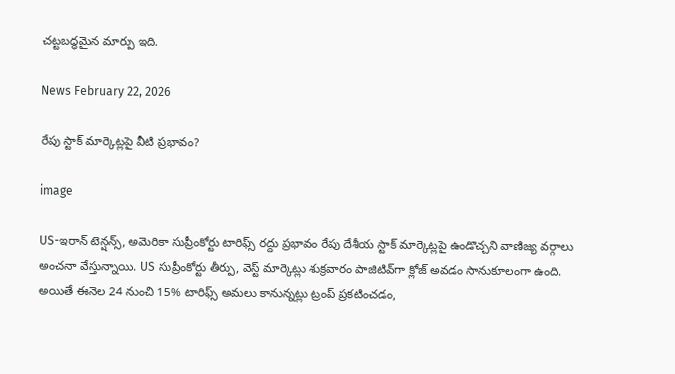చట్టబద్ధమైన మార్పు ఇది.

News February 22, 2026

రేపు స్టాక్ మార్కెట్లపై వీటి ప్రభావం?

image

US-ఇరాన్ టెన్షన్స్, అమెరికా సుప్రీంకోర్టు టారిఫ్స్ రద్దు ప్రభావం రేపు దేశీయ స్టాక్ మార్కెట్లపై ఉండొచ్చని వాణిజ్య వర్గాలు అంచనా వేస్తున్నాయి. US సుప్రీంకోర్టు తీర్పు, వెస్ట్ మార్కెట్లు శుక్రవారం పాజిటివ్‌గా క్లోజ్ అవడం సానుకూలంగా ఉంది. అయితే ఈనెల 24 నుంచి 15% టారిఫ్స్ అమలు కానున్నట్లు ట్రంప్ ప్రకటించడం,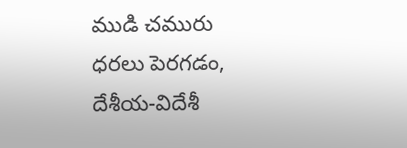ముడి చమురు ధరలు పెరగడం, దేశీయ-విదేశీ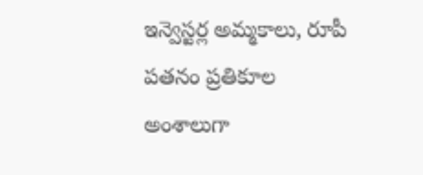ఇన్వెస్టర్ల అమ్మకాలు, రూపీ పతనం ప్రతికూల అంశాలుగా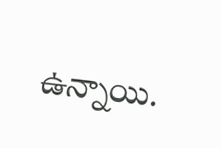ఉన్నాయి.